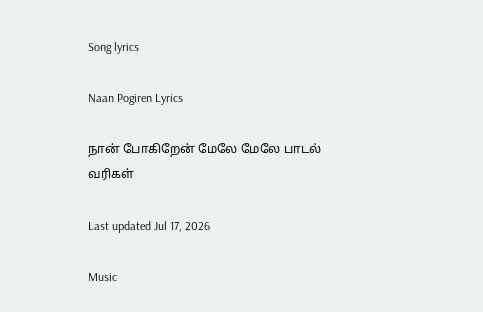Song lyrics

Naan Pogiren Lyrics

நான் போகிறேன் மேலே மேலே பாடல் வரிகள்

Last updated Jul 17, 2026

Music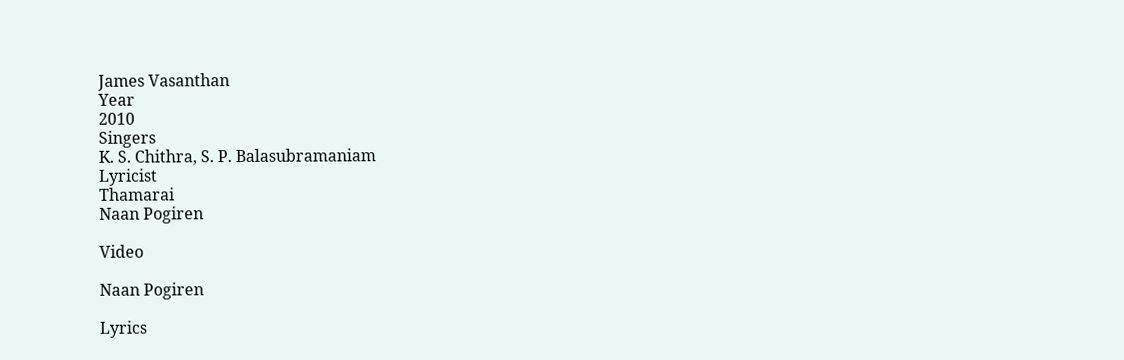James Vasanthan
Year
2010
Singers
K. S. Chithra, S. P. Balasubramaniam
Lyricist
Thamarai
Naan Pogiren

Video

Naan Pogiren

Lyrics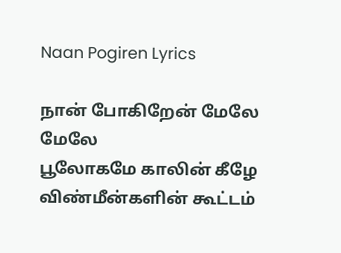Naan Pogiren Lyrics

நான் போகிறேன் மேலே மேலே
பூலோகமே காலின் கீழே
விண்மீன்களின் கூட்டம்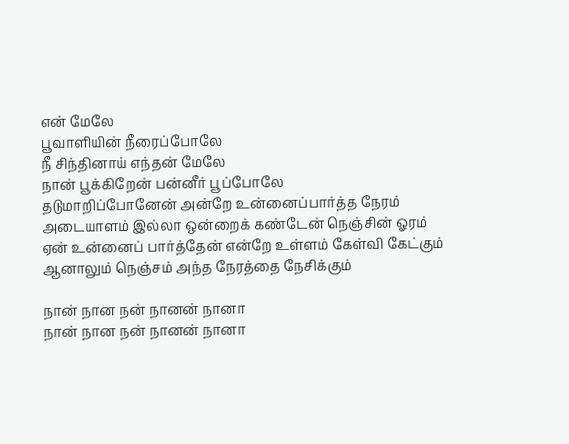என் மேலே
பூவாளியின் நீரைப்போலே
நீ சிந்தினாய் எந்தன் மேலே
நான் பூக்கிறேன் பன்னீர் பூப்போலே
தடுமாறிப்போனேன் அன்றே உன்னைப்பார்த்த நேரம்
அடையாளம் இல்லா ஒன்றைக் கண்டேன் நெஞ்சின் ஓரம்
ஏன் உன்னைப் பார்த்தேன் என்றே உள்ளம் கேள்வி கேட்கும்
ஆனாலும் நெஞ்சம் அந்த நேரத்தை நேசிக்கும்

நான் நான நன் நானன் நானா
நான் நான நன் நானன் நானா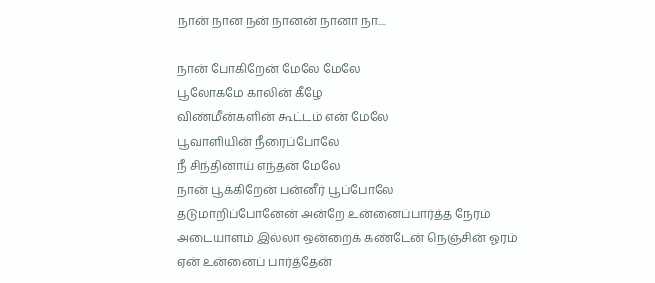நான் நான நன் நானன் நானா நா....

நான் போகிறேன் மேலே மேலே
பூலோகமே காலின் கீழே
விண்மீன்களின் கூட்டம் என் மேலே
பூவாளியின் நீரைப்போலே
நீ சிந்தினாய் எந்தன் மேலே
நான் பூக்கிறேன் பன்னீர் பூப்போலே
தடுமாறிப்போனேன் அன்றே உன்னைப்பார்த்த நேரம்
அடையாளம் இல்லா ஒன்றைக் கண்டேன் நெஞ்சின் ஓரம்
ஏன் உன்னைப் பார்த்தேன்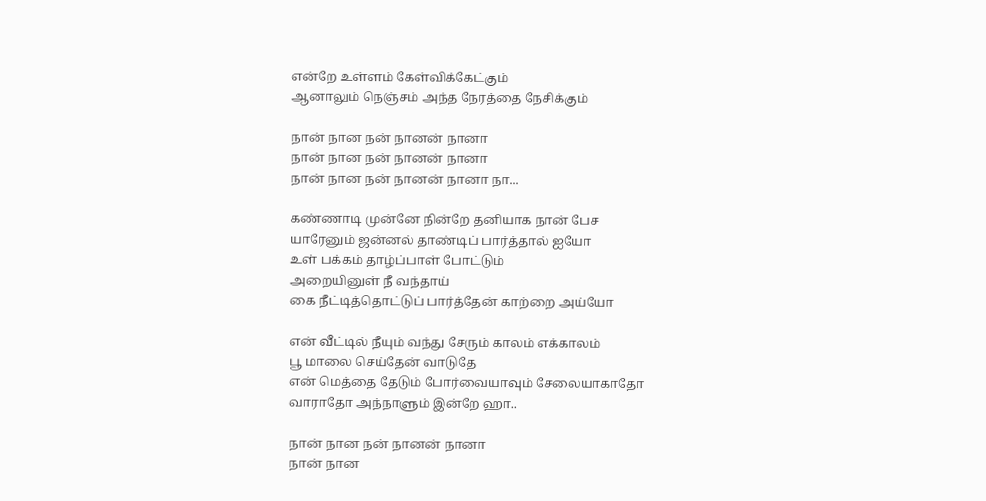என்றே உள்ளம் கேள்விக்கேட்கும்
ஆனாலும் நெஞ்சம் அந்த நேரத்தை நேசிக்கும்

நான் நான நன் நானன் நானா
நான் நான நன் நானன் நானா
நான் நான நன் நானன் நானா நா...

கண்ணாடி முன்னே நின்றே தனியாக நான் பேச
யாரேனும் ஜன்னல் தாண்டிப் பார்த்தால் ஐயோ
உள் பக்கம் தாழ்ப்பாள் போட்டும்
அறையினுள் நீ வந்தாய்
கை நீட்டித்தொட்டுப் பார்த்தேன் காற்றை அய்யோ

என் வீட்டில் நீயும் வந்து சேரும் காலம் எக்காலம்
பூ மாலை செய்தேன் வாடுதே
என் மெத்தை தேடும் போர்வையாவும் சேலையாகாதோ
வாராதோ அந்நாளும் இன்றே ஹா..

நான் நான நன் நானன் நானா
நான் நான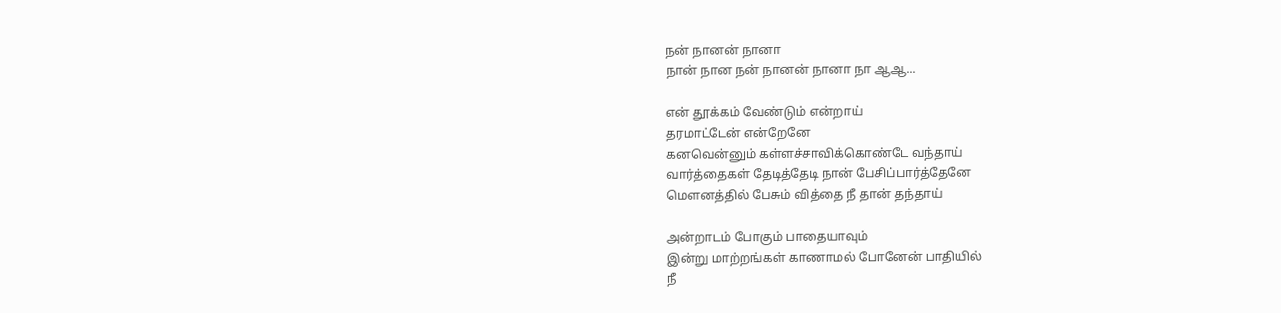நன் நானன் நானா
நான் நான நன் நானன் நானா நா ஆஆ...

என் தூக்கம் வேண்டும் என்றாய்
தரமாட்டேன் என்றேனே
கனவென்னும் கள்ளச்சாவிக்கொண்டே வந்தாய்
வார்த்தைகள் தேடித்தேடி நான் பேசிப்பார்த்தேனே
மௌனத்தில் பேசும் வித்தை நீ தான் தந்தாய்

அன்றாடம் போகும் பாதையாவும்
இன்று மாற்றங்கள் காணாமல் போனேன் பாதியில்
நீ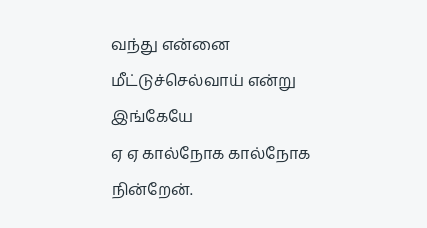வந்து என்னை மீட்டுச்செல்வாய் என்று இங்கேயே
ஏ ஏ கால்நோக கால்நோக நின்றேன்.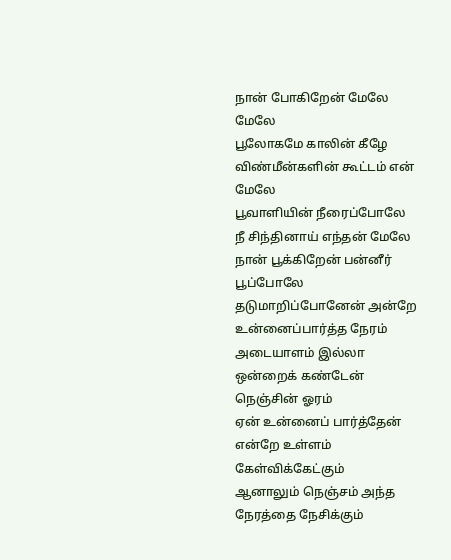நான் போகிறேன் மேலே மேலே
பூலோகமே காலின் கீழே
விண்மீன்களின் கூட்டம் என் மேலே
பூவாளியின் நீரைப்போலே
நீ சிந்தினாய் எந்தன் மேலே
நான் பூக்கிறேன் பன்னீர் பூப்போலே
தடுமாறிப்போனேன் அன்றே உன்னைப்பார்த்த நேரம்
அடையாளம் இல்லா ஒன்றைக் கண்டேன் நெஞ்சின் ஓரம்
ஏன் உன்னைப் பார்த்தேன் என்றே உள்ளம் கேள்விக்கேட்கும்
ஆனாலும் நெஞ்சம் அந்த நேரத்தை நேசிக்கும்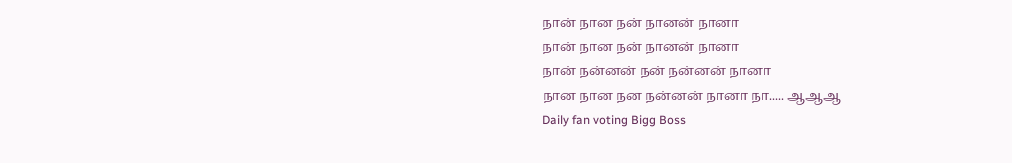நான் நான நன் நானன் நானா
நான் நான நன் நானன் நானா
நான் நன்னன் நன் நன்னன் நானா
நான நான நன நன்னன் நானா நா..... ஆஆஆ
Daily fan voting Bigg Boss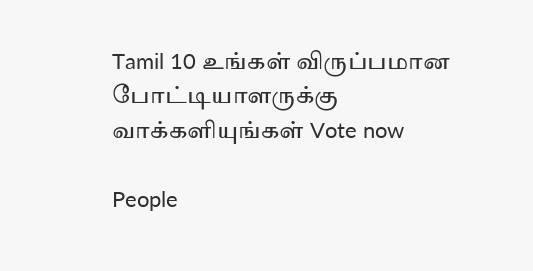Tamil 10 உங்கள் விருப்பமான போட்டியாளருக்கு வாக்களியுங்கள் Vote now

People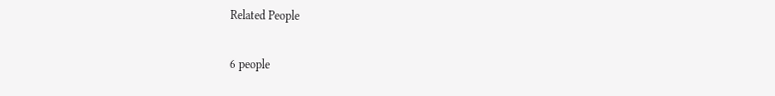Related People

6 people